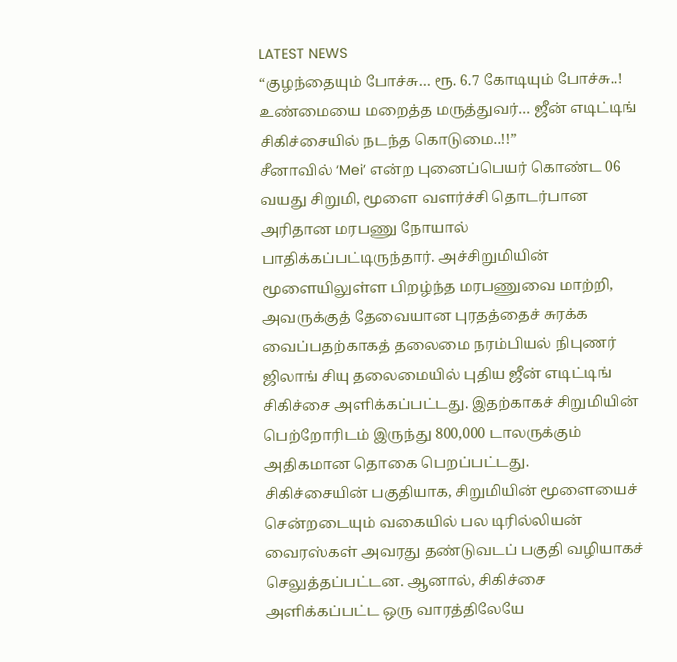LATEST NEWS
“குழந்தையும் போச்சு… ரூ. 6.7 கோடியும் போச்சு..! உண்மையை மறைத்த மருத்துவர்… ஜீன் எடிட்டிங் சிகிச்சையில் நடந்த கொடுமை..!!”
சீனாவில் ‘Mei’ என்ற புனைப்பெயர் கொண்ட 06 வயது சிறுமி, மூளை வளர்ச்சி தொடர்பான அரிதான மரபணு நோயால் பாதிக்கப்பட்டிருந்தார். அச்சிறுமியின் மூளையிலுள்ள பிறழ்ந்த மரபணுவை மாற்றி, அவருக்குத் தேவையான புரதத்தைச் சுரக்க வைப்பதற்காகத் தலைமை நரம்பியல் நிபுணர் ஜிலாங் சியு தலைமையில் புதிய ஜீன் எடிட்டிங் சிகிச்சை அளிக்கப்பட்டது. இதற்காகச் சிறுமியின் பெற்றோரிடம் இருந்து 800,000 டாலருக்கும் அதிகமான தொகை பெறப்பட்டது.
சிகிச்சையின் பகுதியாக, சிறுமியின் மூளையைச் சென்றடையும் வகையில் பல டிரில்லியன் வைரஸ்கள் அவரது தண்டுவடப் பகுதி வழியாகச் செலுத்தப்பட்டன. ஆனால், சிகிச்சை அளிக்கப்பட்ட ஒரு வாரத்திலேயே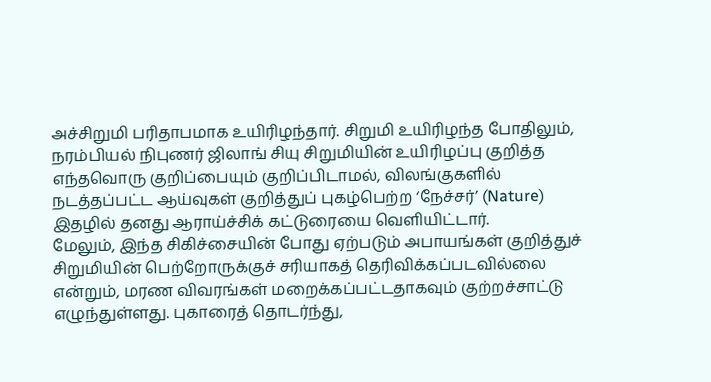அச்சிறுமி பரிதாபமாக உயிரிழந்தார். சிறுமி உயிரிழந்த போதிலும், நரம்பியல் நிபுணர் ஜிலாங் சியு சிறுமியின் உயிரிழப்பு குறித்த எந்தவொரு குறிப்பையும் குறிப்பிடாமல், விலங்குகளில் நடத்தப்பட்ட ஆய்வுகள் குறித்துப் புகழ்பெற்ற ‘நேச்சர்’ (Nature) இதழில் தனது ஆராய்ச்சிக் கட்டுரையை வெளியிட்டார்.
மேலும், இந்த சிகிச்சையின் போது ஏற்படும் அபாயங்கள் குறித்துச் சிறுமியின் பெற்றோருக்குச் சரியாகத் தெரிவிக்கப்படவில்லை என்றும், மரண விவரங்கள் மறைக்கப்பட்டதாகவும் குற்றச்சாட்டு எழுந்துள்ளது. புகாரைத் தொடர்ந்து,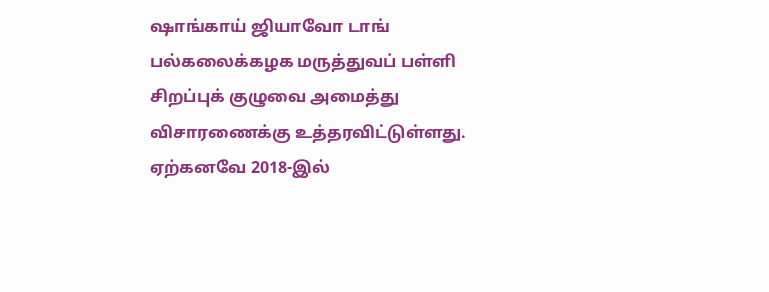ஷாங்காய் ஜியாவோ டாங் பல்கலைக்கழக மருத்துவப் பள்ளி சிறப்புக் குழுவை அமைத்து விசாரணைக்கு உத்தரவிட்டுள்ளது. ஏற்கனவே 2018-இல்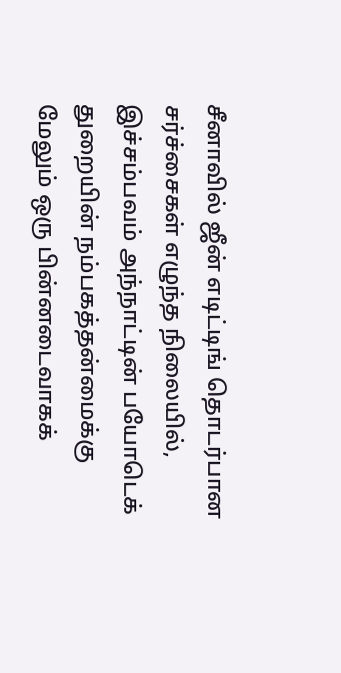சீனாவில் ஜீன் எடிட்டிங் தொடர்பான சர்ச்சைகள் எழுந்த நிலையில், இச்சம்பவம் அந்நாட்டின் பயோடெக் துறையின் நம்பகத்தன்மைக்கு மேலும் ஒரு பின்னடைவாகக்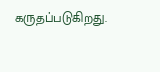கருதப்படுகிறது.